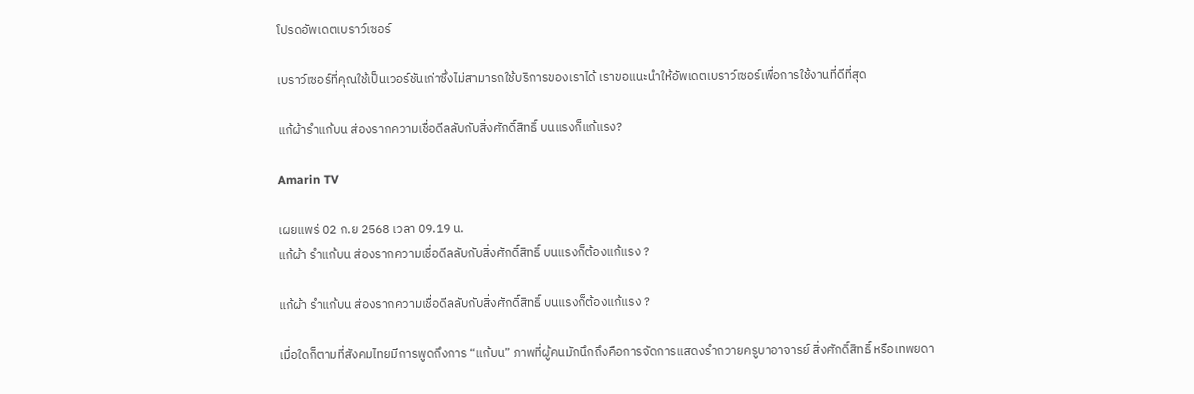โปรดอัพเดตเบราว์เซอร์

เบราว์เซอร์ที่คุณใช้เป็นเวอร์ชันเก่าซึ่งไม่สามารถใช้บริการของเราได้ เราขอแนะนำให้อัพเดตเบราว์เซอร์เพื่อการใช้งานที่ดีที่สุด

แก้ผ้ารำแก้บน ส่องรากความเชื่อดีลลับกับสิ่งศักดิ์สิทธิ์ บนแรงก็แก้แรง?

Amarin TV

เผยแพร่ 02 ก.ย 2568 เวลา 09.19 น.
แก้ผ้า รำแก้บน ส่องรากความเชื่อดีลลับกับสิ่งศักดิ์สิทธิ์ บนแรงก็ต้องแก้แรง ?

แก้ผ้า รำแก้บน ส่องรากความเชื่อดีลลับกับสิ่งศักดิ์สิทธิ์ บนแรงก็ต้องแก้แรง ?

เมื่อใดก็ตามที่สังคมไทยมีการพูดถึงการ “แก้บน” ภาพที่ผู้คนมักนึกถึงคือการจัดการแสดงรำถวายครูบาอาจารย์ สิ่งศักดิ์สิทธิ์ หรือเทพยดา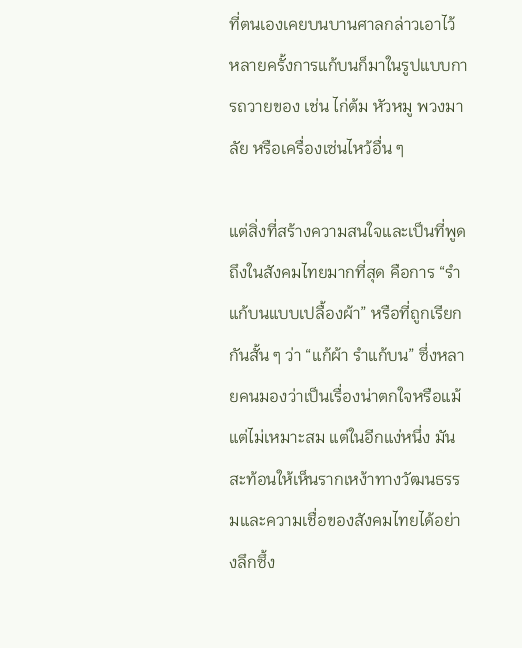ที่ตนเองเคยบนบานศาลกล่าวเอาไว้ หลายครั้งการแก้บนก็มาในรูปแบบการถวายของ เช่น ไก่ต้ม หัวหมู พวงมาลัย หรือเครื่องเซ่นไหว้อื่น ๆ

แต่สิ่งที่สร้างความสนใจและเป็นที่พูดถึงในสังคมไทยมากที่สุด คือการ “รำแก้บนแบบเปลื้องผ้า” หรือที่ถูกเรียกกันสั้น ๆ ว่า “แก้ผ้า รำแก้บน” ซึ่งหลายคนมองว่าเป็นเรื่องน่าตกใจหรือแม้แต่ไม่เหมาะสม แต่ในอีกแง่หนึ่ง มันสะท้อนให้เห็นรากเหง้าทางวัฒนธรรมและความเชื่อของสังคมไทยได้อย่างลึกซึ้ง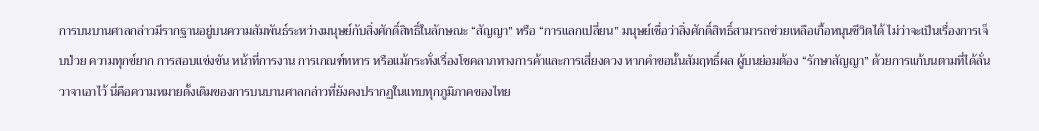การบนบานศาลกล่าวมีรากฐานอยู่บนความสัมพันธ์ระหว่างมนุษย์กับสิ่งศักดิ์สิทธิ์ในลักษณะ “สัญญา” หรือ “การแลกเปลี่ยน” มนุษย์เชื่อว่าสิ่งศักดิ์สิทธิ์สามารถช่วยเหลือเกื้อหนุนชีวิตได้ ไม่ว่าจะเป็นเรื่องการเจ็บป่วย ความทุกข์ยาก การสอบแข่งขัน หน้าที่การงาน การเกณฑ์ทหาร หรือแม้กระทั่งเรื่องโชคลาภทางการค้าและการเสี่ยงดวง หากคำขอนั้นสัมฤทธิ์ผล ผู้บนย่อมต้อง “รักษาสัญญา” ด้วยการแก้บนตามที่ได้ลั่นวาจาเอาไว้ นี่คือความหมายดั้งเดิมของการบนบานศาลกล่าวที่ยังคงปรากฏในแทบทุกภูมิภาคของไทย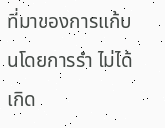ที่มาของการแก้บนโดยการรำ ไม่ได้เกิด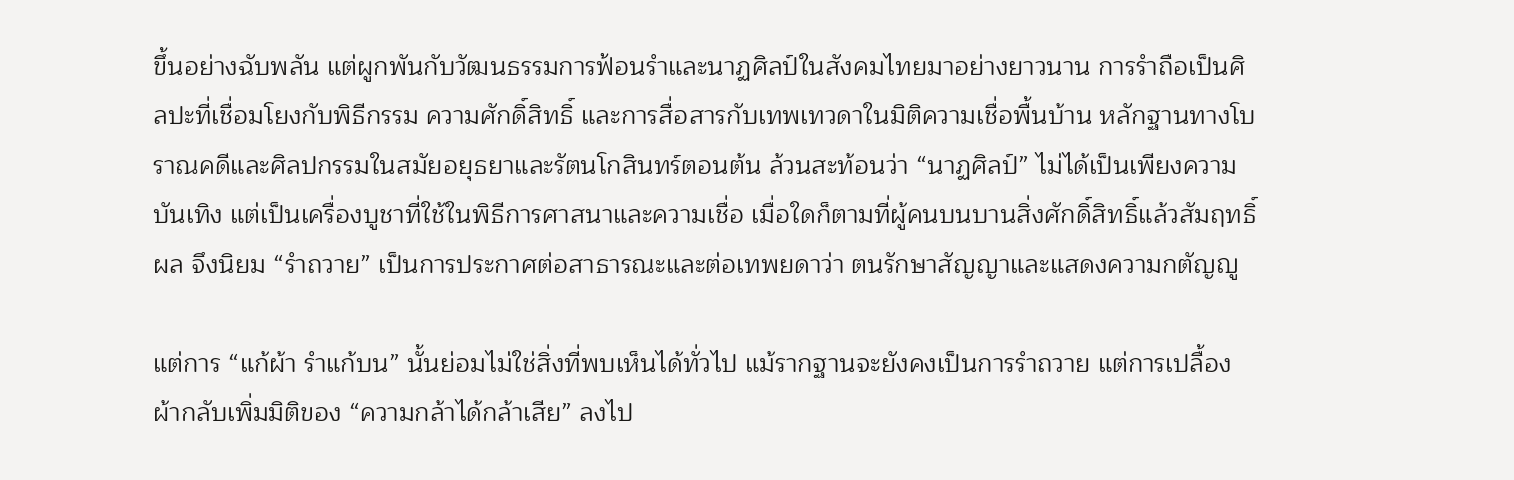ขึ้นอย่างฉับพลัน แต่ผูกพันกับวัฒนธรรมการฟ้อนรำและนาฏศิลป์ในสังคมไทยมาอย่างยาวนาน การรำถือเป็นศิลปะที่เชื่อมโยงกับพิธีกรรม ความศักดิ์สิทธิ์ และการสื่อสารกับเทพเทวดาในมิติความเชื่อพื้นบ้าน หลักฐานทางโบราณคดีและศิลปกรรมในสมัยอยุธยาและรัตนโกสินทร์ตอนต้น ล้วนสะท้อนว่า “นาฏศิลป์” ไม่ได้เป็นเพียงความบันเทิง แต่เป็นเครื่องบูชาที่ใช้ในพิธีการศาสนาและความเชื่อ เมื่อใดก็ตามที่ผู้คนบนบานสิ่งศักดิ์สิทธิ์แล้วสัมฤทธิ์ผล จึงนิยม “รำถวาย” เป็นการประกาศต่อสาธารณะและต่อเทพยดาว่า ตนรักษาสัญญาและแสดงความกตัญญู

แต่การ “แก้ผ้า รำแก้บน” นั้นย่อมไม่ใช่สิ่งที่พบเห็นได้ทั่วไป แม้รากฐานจะยังคงเป็นการรำถวาย แต่การเปลื้องผ้ากลับเพิ่มมิติของ “ความกล้าได้กล้าเสีย” ลงไป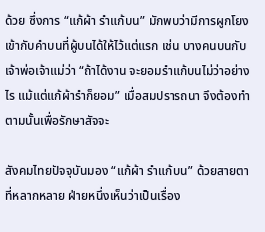ด้วย ซึ่งการ “แก้ผ้า รำแก้บน” มักพบว่ามีการผูกโยงเข้ากับคำบนที่ผู้บนได้ให้ไว้แต่แรก เช่น บางคนบนกับเจ้าพ่อเจ้าแม่ว่า “ถ้าได้งาน จะยอมรำแก้บนไม่ว่าอย่างไร แม้แต่แก้ผ้ารำก็ยอม” เมื่อสมปรารถนา จึงต้องทำตามนั้นเพื่อรักษาสัจจะ

สังคมไทยปัจจุบันมอง “แก้ผ้า รำแก้บน” ด้วยสายตาที่หลากหลาย ฝ่ายหนึ่งเห็นว่าเป็นเรื่อง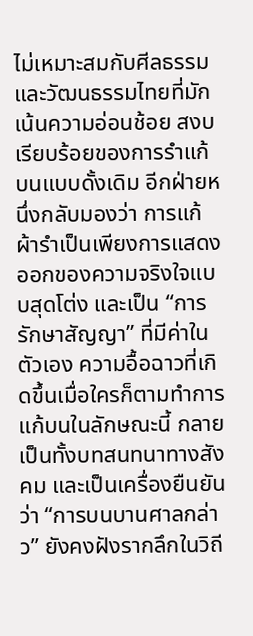ไม่เหมาะสมกับศีลธรรมและวัฒนธรรมไทยที่มักเน้นความอ่อนช้อย สงบ เรียบร้อยของการรำแก้บนแบบดั้งเดิม อีกฝ่ายหนึ่งกลับมองว่า การแก้ผ้ารำเป็นเพียงการแสดงออกของความจริงใจแบบสุดโต่ง และเป็น “การรักษาสัญญา” ที่มีค่าในตัวเอง ความอื้อฉาวที่เกิดขึ้นเมื่อใครก็ตามทำการแก้บนในลักษณะนี้ กลายเป็นทั้งบทสนทนาทางสังคม และเป็นเครื่องยืนยันว่า “การบนบานศาลกล่าว” ยังคงฝังรากลึกในวิถี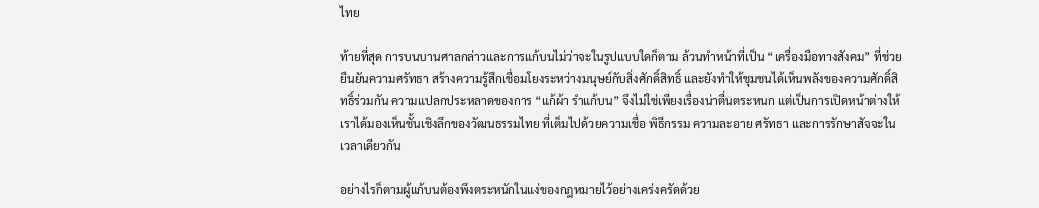ไทย

ท้ายที่สุด การบนบานศาลกล่าวและการแก้บนไม่ว่าจะในรูปแบบใดก็ตาม ล้วนทำหน้าที่เป็น “เครื่องมือทางสังคม” ที่ช่วยยืนยันความศรัทธา สร้างความรู้สึกเชื่อมโยงระหว่างมนุษย์กับสิ่งศักดิ์สิทธิ์ และยังทำให้ชุมชนได้เห็นพลังของความศักดิ์สิทธิ์ร่วมกัน ความแปลกประหลาดของการ “แก้ผ้า รำแก้บน” จึงไม่ใช่เพียงเรื่องน่าตื่นตระหนก แต่เป็นการเปิดหน้าต่างให้เราได้มองเห็นชั้นเชิงลึกของวัฒนธรรมไทย ที่เต็มไปด้วยความเชื่อ พิธีกรรม ความละอาย ศรัทธา และการรักษาสัจจะในเวลาเดียวกัน

อย่างไรก็ตามผู้แก้บนต้องพึงตระหนักในแง่ของกฎหมายไว้อย่างเคร่งครัดด้วย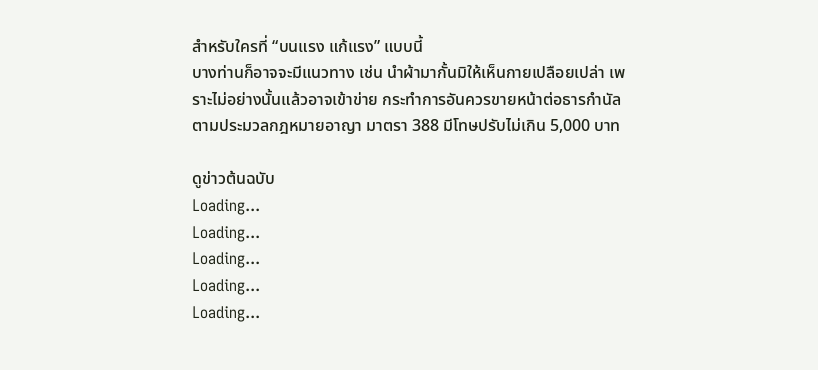สำหรับใครที่ “บนแรง แก้แรง” แบบนี้
บางท่านก็อาจจะมีแนวทาง เช่น นำผ้ามากั้นมิให้เห็นกายเปลือยเปล่า เพราะไม่อย่างนั้นแล้วอาจเข้าข่าย กระทำการอันควรขายหน้าต่อธารกำนัล ตามประมวลกฎหมายอาญา มาตรา 388 มีโทษปรับไม่เกิน 5,000 บาท

ดูข่าวต้นฉบับ
Loading...
Loading...
Loading...
Loading...
Loading...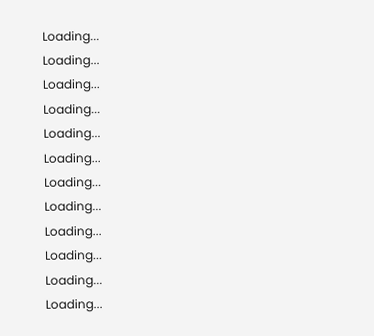Loading...
Loading...
Loading...
Loading...
Loading...
Loading...
Loading...
Loading...
Loading...
Loading...
Loading...
Loading...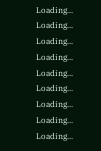Loading...
Loading...
Loading...
Loading...
Loading...
Loading...
Loading...
Loading...
Loading...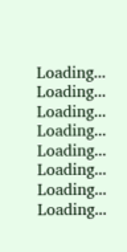Loading...
Loading...
Loading...
Loading...
Loading...
Loading...
Loading...
Loading...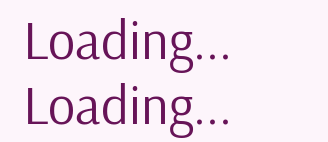Loading...
Loading...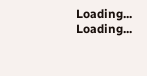Loading...
Loading...